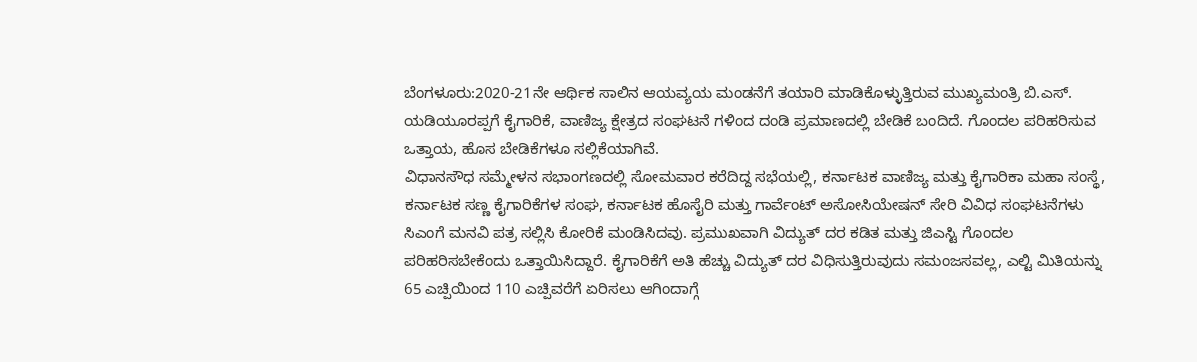ಬೆಂಗಳೂರು:2020-21ನೇ ಆರ್ಥಿಕ ಸಾಲಿನ ಆಯವ್ಯಯ ಮಂಡನೆಗೆ ತಯಾರಿ ಮಾಡಿಕೊಳ್ಳುತ್ತಿರುವ ಮುಖ್ಯಮಂತ್ರಿ ಬಿ.ಎಸ್. ಯಡಿಯೂರಪ್ಪಗೆ ಕೈಗಾರಿಕೆ, ವಾಣಿಜ್ಯ ಕ್ಷೇತ್ರದ ಸಂಘಟನೆ ಗಳಿಂದ ದಂಡಿ ಪ್ರಮಾಣದಲ್ಲಿ ಬೇಡಿಕೆ ಬಂದಿದೆ. ಗೊಂದಲ ಪರಿಹರಿಸುವ ಒತ್ತಾಯ, ಹೊಸ ಬೇಡಿಕೆಗಳೂ ಸಲ್ಲಿಕೆಯಾಗಿವೆ.
ವಿಧಾನಸೌಧ ಸಮ್ಮೇಳನ ಸಭಾಂಗಣದಲ್ಲಿ ಸೋಮವಾರ ಕರೆದಿದ್ದ ಸಭೆಯಲ್ಲಿ, ಕರ್ನಾಟಕ ವಾಣಿಜ್ಯ ಮತ್ತು ಕೈಗಾರಿಕಾ ಮಹಾ ಸಂಸ್ಥೆ, ಕರ್ನಾಟಕ ಸಣ್ಣ ಕೈಗಾರಿಕೆಗಳ ಸಂಘ, ಕರ್ನಾಟಕ ಹೊಸೈರಿ ಮತ್ತು ಗಾರ್ವೆಂಟ್ ಅಸೋಸಿಯೇಷನ್ ಸೇರಿ ವಿವಿಧ ಸಂಘಟನೆಗಳು ಸಿಎಂಗೆ ಮನವಿ ಪತ್ರ ಸಲ್ಲಿಸಿ ಕೋರಿಕೆ ಮಂಡಿಸಿದವು. ಪ್ರಮುಖವಾಗಿ ವಿದ್ಯುತ್ ದರ ಕಡಿತ ಮತ್ತು ಜಿಎಸ್ಟಿ ಗೊಂದಲ ಪರಿಹರಿಸಬೇಕೆಂದು ಒತ್ತಾಯಿಸಿದ್ದಾರೆ. ಕೈಗಾರಿಕೆಗೆ ಅತಿ ಹೆಚ್ಚು ವಿದ್ಯುತ್ ದರ ವಿಧಿಸುತ್ತಿರುವುದು ಸಮಂಜಸವಲ್ಲ, ಎಲ್ಟಿ ಮಿತಿಯನ್ನು 65 ಎಚ್ಪಿಯಿಂದ 110 ಎಚ್ಪಿವರೆಗೆ ಏರಿಸಲು ಆಗಿಂದಾಗ್ಗೆ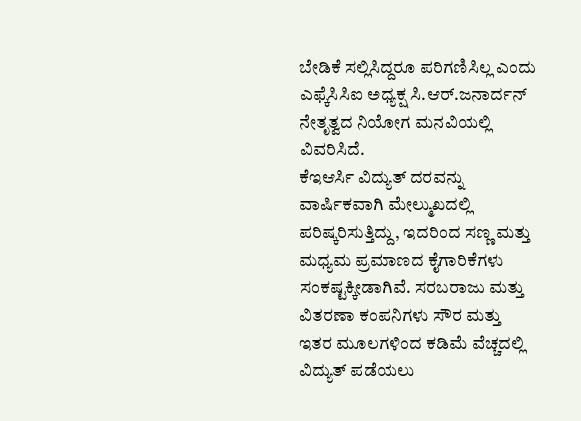ಬೇಡಿಕೆ ಸಲ್ಲಿಸಿದ್ದರೂ ಪರಿಗಣಿಸಿಲ್ಲ ಎಂದು ಎಫ್ಕೆಸಿಸಿಐ ಅಧ್ಯಕ್ಷ ಸಿ.ಆರ್.ಜನಾರ್ದನ್ ನೇತೃತ್ವದ ನಿಯೋಗ ಮನವಿಯಲ್ಲಿ ವಿವರಿಸಿದೆ.
ಕೆಇಆರ್ಸಿ ವಿದ್ಯುತ್ ದರವನ್ನು ವಾರ್ಷಿಕವಾಗಿ ಮೇಲ್ಮುಖದಲ್ಲಿ ಪರಿಷ್ಕರಿಸುತ್ತಿದ್ದು, ಇದರಿಂದ ಸಣ್ಣ ಮತ್ತು ಮಧ್ಯಮ ಪ್ರಮಾಣದ ಕೈಗಾರಿಕೆಗಳು ಸಂಕಷ್ಟಕ್ಕೀಡಾಗಿವೆ. ಸರಬರಾಜು ಮತ್ತು ವಿತರಣಾ ಕಂಪನಿಗಳು ಸೌರ ಮತ್ತು ಇತರ ಮೂಲಗಳಿಂದ ಕಡಿಮೆ ವೆಚ್ಚದಲ್ಲಿ ವಿದ್ಯುತ್ ಪಡೆಯಲು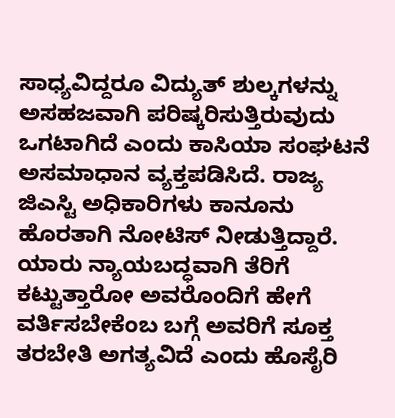ಸಾಧ್ಯವಿದ್ದರೂ ವಿದ್ಯುತ್ ಶುಲ್ಕಗಳನ್ನು ಅಸಹಜವಾಗಿ ಪರಿಷ್ಕರಿಸುತ್ತಿರುವುದು ಒಗಟಾಗಿದೆ ಎಂದು ಕಾಸಿಯಾ ಸಂಘಟನೆ ಅಸಮಾಧಾನ ವ್ಯಕ್ತಪಡಿಸಿದೆ. ರಾಜ್ಯ ಜಿಎಸ್ಟಿ ಅಧಿಕಾರಿಗಳು ಕಾನೂನು ಹೊರತಾಗಿ ನೋಟಿಸ್ ನೀಡುತ್ತಿದ್ದಾರೆ. ಯಾರು ನ್ಯಾಯಬದ್ಧವಾಗಿ ತೆರಿಗೆ ಕಟ್ಟುತ್ತಾರೋ ಅವರೊಂದಿಗೆ ಹೇಗೆ ವರ್ತಿಸಬೇಕೆಂಬ ಬಗ್ಗೆ ಅವರಿಗೆ ಸೂಕ್ತ ತರಬೇತಿ ಅಗತ್ಯವಿದೆ ಎಂದು ಹೊಸೈರಿ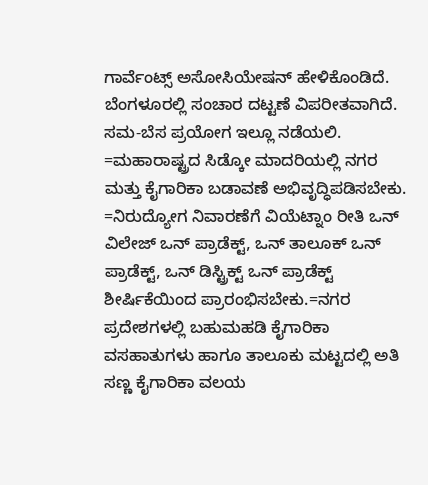ಗಾರ್ವೆಂಟ್ಸ್ ಅಸೋಸಿಯೇಷನ್ ಹೇಳಿಕೊಂಡಿದೆ.
ಬೆಂಗಳೂರಲ್ಲಿ ಸಂಚಾರ ದಟ್ಟಣೆ ವಿಪರೀತವಾಗಿದೆ. ಸಮ-ಬೆಸ ಪ್ರಯೋಗ ಇಲ್ಲೂ ನಡೆಯಲಿ. =ಮಹಾರಾಷ್ಟ್ರದ ಸಿಡ್ಕೋ ಮಾದರಿಯಲ್ಲಿ ನಗರ ಮತ್ತು ಕೈಗಾರಿಕಾ ಬಡಾವಣೆ ಅಭಿವೃದ್ಧಿಪಡಿಸಬೇಕು. =ನಿರುದ್ಯೋಗ ನಿವಾರಣೆಗೆ ವಿಯೆಟ್ನಾಂ ರೀತಿ ಒನ್ ವಿಲೇಜ್ ಒನ್ ಪ್ರಾಡೆಕ್ಟ್, ಒನ್ ತಾಲೂಕ್ ಒನ್ ಪ್ರಾಡೆಕ್ಟ್, ಒನ್ ಡಿಸ್ಟ್ರಿಕ್ಟ್ ಒನ್ ಪ್ರಾಡೆಕ್ಟ್ ಶೀರ್ಷಿಕೆಯಿಂದ ಪ್ರಾರಂಭಿಸಬೇಕು.=ನಗರ ಪ್ರದೇಶಗಳಲ್ಲಿ ಬಹುಮಹಡಿ ಕೈಗಾರಿಕಾ ವಸಹಾತುಗಳು ಹಾಗೂ ತಾಲೂಕು ಮಟ್ಟದಲ್ಲಿ ಅತಿ ಸಣ್ಣ ಕೈಗಾರಿಕಾ ವಲಯ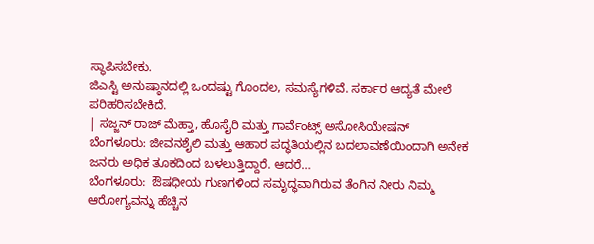ಸ್ಥಾಪಿಸಬೇಕು.
ಜಿಎಸ್ಟಿ ಅನುಷ್ಠಾನದಲ್ಲಿ ಒಂದಷ್ಟು ಗೊಂದಲ, ಸಮಸ್ಯೆಗಳಿವೆ. ಸರ್ಕಾರ ಆದ್ಯತೆ ಮೇಲೆ ಪರಿಹರಿಸಬೇಕಿದೆ.
| ಸಜ್ಜನ್ ರಾಜ್ ಮೆಹ್ತಾ, ಹೊಸೈರಿ ಮತ್ತು ಗಾರ್ವೆಂಟ್ಸ್ ಅಸೋಸಿಯೇಷನ್
ಬೆಂಗಳೂರು: ಜೀವನಶೈಲಿ ಮತ್ತು ಆಹಾರ ಪದ್ಧತಿಯಲ್ಲಿನ ಬದಲಾವಣೆಯಿಂದಾಗಿ ಅನೇಕ ಜನರು ಅಧಿಕ ತೂಕದಿಂದ ಬಳಲುತ್ತಿದ್ದಾರೆ. ಆದರೆ…
ಬೆಂಗಳೂರು:  ಔಷಧೀಯ ಗುಣಗಳಿಂದ ಸಮೃದ್ಧವಾಗಿರುವ ತೆಂಗಿನ ನೀರು ನಿಮ್ಮ  ಆರೋಗ್ಯವನ್ನು ಹೆಚ್ಚಿನ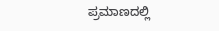ಪ್ರಮಾಣದಲ್ಲಿ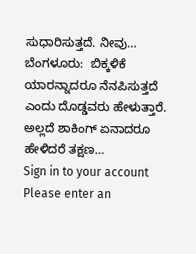ಸುಧಾರಿಸುತ್ತದೆ. ನೀವು…
ಬೆಂಗಳೂರು:  ಬಿಕ್ಕಳಿಕೆ ಯಾರನ್ನಾದರೂ ನೆನಪಿಸುತ್ತದೆ ಎಂದು ದೊಡ್ಡವರು ಹೇಳುತ್ತಾರೆ. ಅಲ್ಲದೆ ಶಾಕಿಂಗ್ ಏನಾದರೂ ಹೇಳಿದರೆ ತಕ್ಷಣ…
Sign in to your account
Please enter an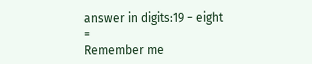answer in digits:19 − eight =
Remember me